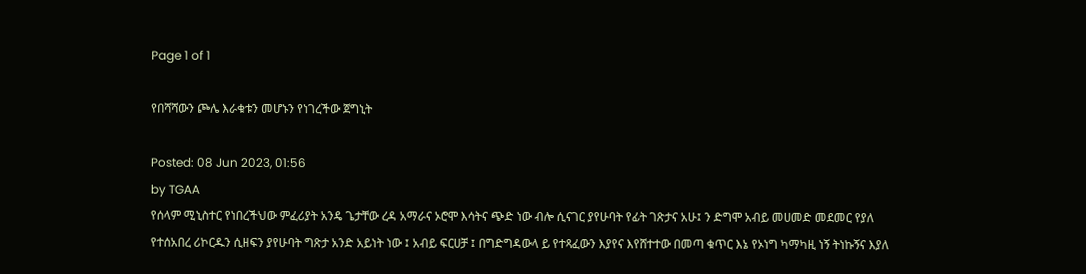Page 1 of 1

የበሻሻውን ጮሌ እራቁቱን መሆኑን የነገረችው ጀግኒት

Posted: 08 Jun 2023, 01:56
by TGAA
የሰላም ሚኒስተር የነበረችህው ምፈሪያት አንዴ ጌታቸው ረዳ አማራና ኦሮሞ እሳትና ጭድ ነው ብሎ ሲናገር ያየሁባት የፊት ገጽታና አሁ፤ ን ድግሞ አብይ መሀመድ መደመር የያለ የተሰአበረ ሪኮርዱን ሲዘፍን ያየሁባት ግጽታ አንድ አይነት ነው ፤ አብይ ፍርሀቻ ፤ በግድግዳውላ ይ የተጻፈውን እያየና እየሸተተው በመጣ ቁጥር እኔ የኦነግ ካማካዚ ነኝ ትነኩኝና እያለ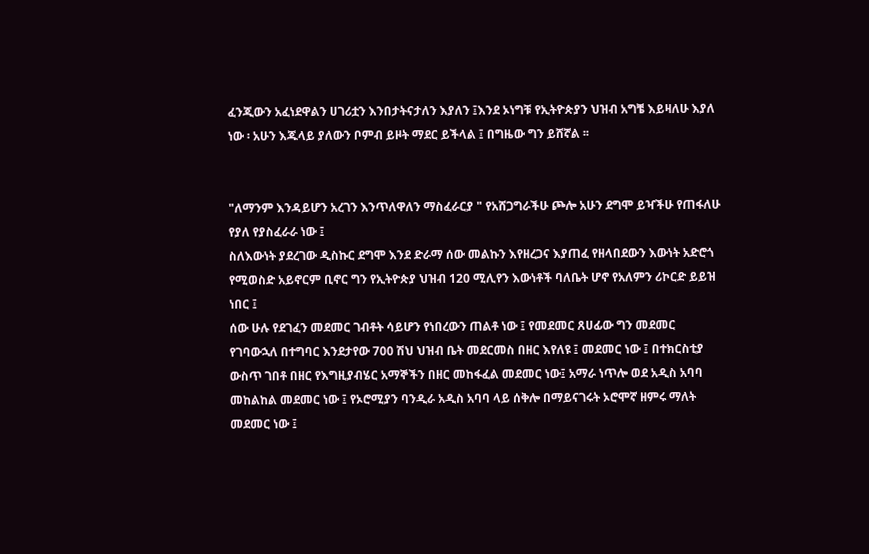ፈንጂውን አፈነደዋልን ሀገሪቷን እንበታትናታለን እያለን ፤እንደ ኦነግቹ የኢትዮጵያን ህዝብ አግቼ እይዛለሁ እያለ ነው ፡ አሁን እጁላይ ያለውን ቦምብ ይዞት ማደር ይችላል ፤ በግዜው ግን ይሸኛል ፡፡


"ለማንም እንዳይሆን አረገን እንጥለዋለን ማስፈራርያ " የአሸጋግራችሁ ጮሎ አሁን ደግሞ ይዣችሁ የጠፋለሁ የያለ የያስፈራራ ነው ፤
ስለእውነት ያደረገው ዲስኩር ደግሞ እንደ ድራማ ሰው መልኩን እየዘረጋና እያጠፈ የዘላበደውን እውነት አድሮጎ የሚወስድ አይኖርም ቢኖር ግን የኢትዮጵያ ህዝብ 120 ሚሊየን እውነቶች ባለቤት ሆኖ የአለምን ሪኮርድ ይይዝ ነበር ፤
ሰው ሁሉ የደገፈን መደመር ገብቶት ሳይሆን የነበረውን ጠልቶ ነው ፤ የመደመር ጸሀፊው ግን መደመር የገባውኋለ በተግባር እንደታየው 700 ሽህ ህዝብ ቤት መደርመስ በዘር እየለዩ ፤ መደመር ነው ፤ በተክርስቲያ ውስጥ ገበቶ በዘር የእግዚያብሄር አማኞችን በዘር መከፋፈል መደመር ነው፤ አማራ ነጥሎ ወደ አዲስ አባባ መከልከል መደመር ነው ፤ የኦሮሚያን ባንዲራ አዲስ አባባ ላይ ሰቅሎ በማይናገሩት ኦሮሞኛ ዘምሩ ማለት መደመር ነው ፤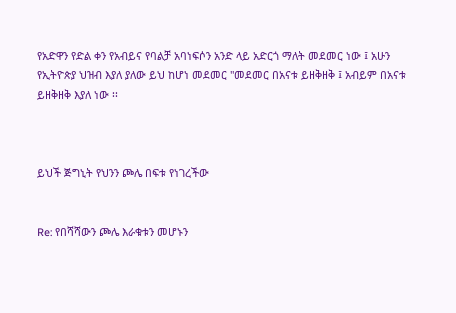የአድዋን የድል ቀን የአብይና የባልቻ አባነፍሶን አንድ ላይ አድርጎ ማለት መደመር ነው ፤ አሁን የኢትዮጵያ ህዝብ እያለ ያለው ይህ ከሆነ መደመር "መደመር በአናቱ ይዘቅዘቅ ፤ አብይም በአናቱ ይዘቅዘቅ እያለ ነው ፡፡



ይህች ጅግኒት የህንን ጮሌ በፍቱ የነገረችው


Re: የበሻሻውን ጮሌ እራቁቱን መሆኑን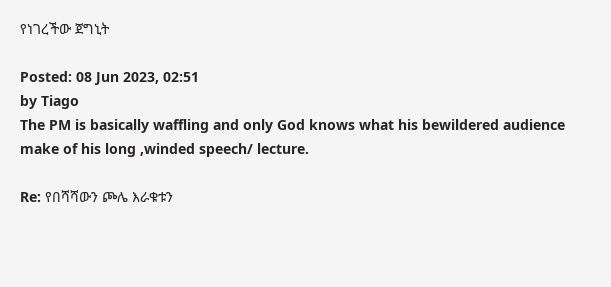የነገረችው ጀግኒት

Posted: 08 Jun 2023, 02:51
by Tiago
The PM is basically waffling and only God knows what his bewildered audience make of his long ,winded speech/ lecture.

Re: የበሻሻውን ጮሌ እራቁቱን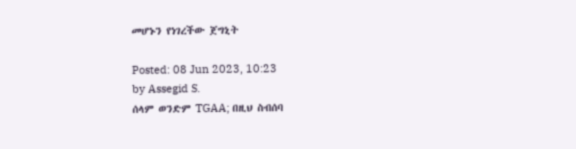መሆኑን የነገረችው ጀግኒት

Posted: 08 Jun 2023, 10:23
by Assegid S.
ሰላም ወንድም TGAA; በዚህ ስብሰባ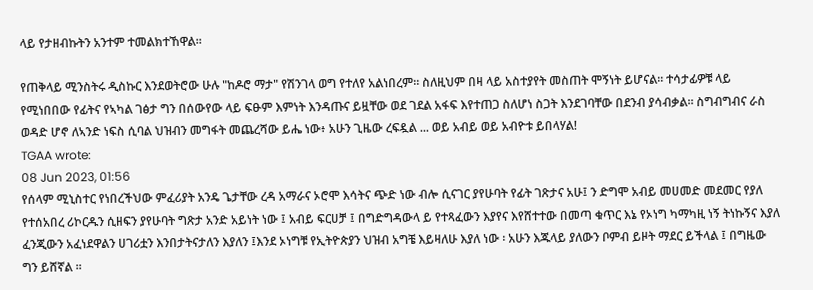ላይ የታዘብኩትን አንተም ተመልክተኸዋል።

የጠቅላይ ሚንስትሩ ዲስኩር እንደወትሮው ሁሉ "ከዶሮ ማታ" የሽንገላ ወግ የተለየ አልነበረም። ስለዚህም በዛ ላይ አስተያየት መስጠት ሞኝነት ይሆናል። ተሳታፊዎቹ ላይ የሚነበበው የፊትና የኣካል ገፅታ ግን በሰውየው ላይ ፍፁም እምነት እንዳጡና ይዟቸው ወደ ገደል አፋፍ እየተጠጋ ስለሆነ ስጋት እንደገባቸው በደንብ ያሳብቃል። ስግብግብና ራስ ወዳድ ሆኖ ለኣንድ ነፍስ ሲባል ህዝብን መግፋት መጨረሻው ይሔ ነው፥ አሁን ጊዜው ረፍዷል ... ወይ አብይ ወይ አብዮቱ ይበላሃል!
TGAA wrote:
08 Jun 2023, 01:56
የሰላም ሚኒስተር የነበረችህው ምፈሪያት አንዴ ጌታቸው ረዳ አማራና ኦሮሞ እሳትና ጭድ ነው ብሎ ሲናገር ያየሁባት የፊት ገጽታና አሁ፤ ን ድግሞ አብይ መሀመድ መደመር የያለ የተሰአበረ ሪኮርዱን ሲዘፍን ያየሁባት ግጽታ አንድ አይነት ነው ፤ አብይ ፍርሀቻ ፤ በግድግዳውላ ይ የተጻፈውን እያየና እየሸተተው በመጣ ቁጥር እኔ የኦነግ ካማካዚ ነኝ ትነኩኝና እያለ ፈንጂውን አፈነደዋልን ሀገሪቷን እንበታትናታለን እያለን ፤እንደ ኦነግቹ የኢትዮጵያን ህዝብ አግቼ እይዛለሁ እያለ ነው ፡ አሁን እጁላይ ያለውን ቦምብ ይዞት ማደር ይችላል ፤ በግዜው ግን ይሸኛል ፡፡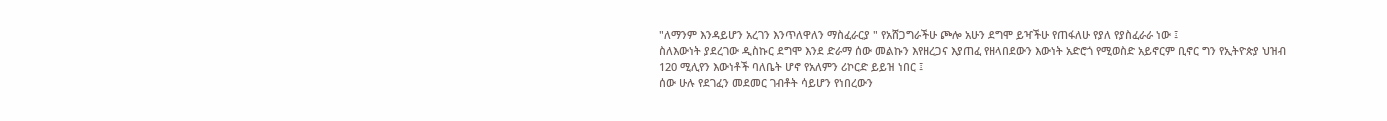"ለማንም እንዳይሆን አረገን እንጥለዋለን ማስፈራርያ " የአሸጋግራችሁ ጮሎ አሁን ደግሞ ይዣችሁ የጠፋለሁ የያለ የያስፈራራ ነው ፤
ስለእውነት ያደረገው ዲስኩር ደግሞ እንደ ድራማ ሰው መልኩን እየዘረጋና እያጠፈ የዘላበደውን እውነት አድሮጎ የሚወስድ አይኖርም ቢኖር ግን የኢትዮጵያ ህዝብ 120 ሚሊየን እውነቶች ባለቤት ሆኖ የአለምን ሪኮርድ ይይዝ ነበር ፤
ሰው ሁሉ የደገፈን መደመር ገብቶት ሳይሆን የነበረውን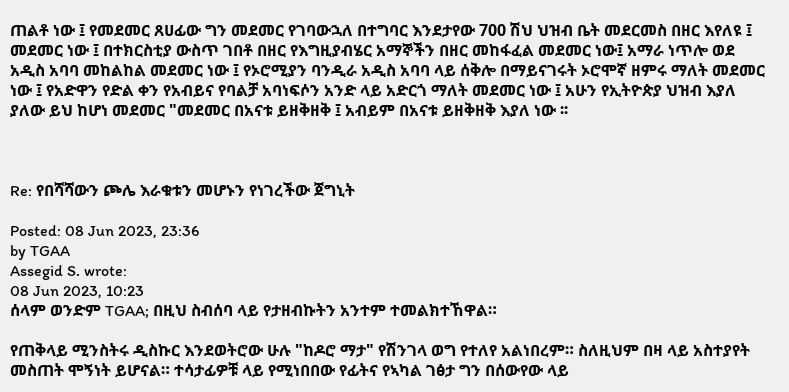ጠልቶ ነው ፤ የመደመር ጸሀፊው ግን መደመር የገባውኋለ በተግባር እንደታየው 700 ሽህ ህዝብ ቤት መደርመስ በዘር እየለዩ ፤ መደመር ነው ፤ በተክርስቲያ ውስጥ ገበቶ በዘር የእግዚያብሄር አማኞችን በዘር መከፋፈል መደመር ነው፤ አማራ ነጥሎ ወደ አዲስ አባባ መከልከል መደመር ነው ፤ የኦሮሚያን ባንዲራ አዲስ አባባ ላይ ሰቅሎ በማይናገሩት ኦሮሞኛ ዘምሩ ማለት መደመር ነው ፤ የአድዋን የድል ቀን የአብይና የባልቻ አባነፍሶን አንድ ላይ አድርጎ ማለት መደመር ነው ፤ አሁን የኢትዮጵያ ህዝብ እያለ ያለው ይህ ከሆነ መደመር "መደመር በአናቱ ይዘቅዘቅ ፤ አብይም በአናቱ ይዘቅዘቅ እያለ ነው ፡፡



Re: የበሻሻውን ጮሌ እራቁቱን መሆኑን የነገረችው ጀግኒት

Posted: 08 Jun 2023, 23:36
by TGAA
Assegid S. wrote:
08 Jun 2023, 10:23
ሰላም ወንድም TGAA; በዚህ ስብሰባ ላይ የታዘብኩትን አንተም ተመልክተኸዋል።

የጠቅላይ ሚንስትሩ ዲስኩር እንደወትሮው ሁሉ "ከዶሮ ማታ" የሽንገላ ወግ የተለየ አልነበረም። ስለዚህም በዛ ላይ አስተያየት መስጠት ሞኝነት ይሆናል። ተሳታፊዎቹ ላይ የሚነበበው የፊትና የኣካል ገፅታ ግን በሰውየው ላይ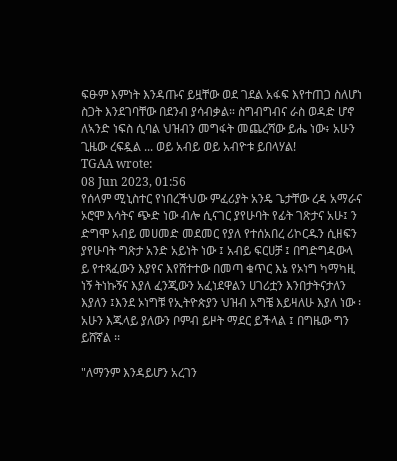ፍፁም እምነት እንዳጡና ይዟቸው ወደ ገደል አፋፍ እየተጠጋ ስለሆነ ስጋት እንደገባቸው በደንብ ያሳብቃል። ስግብግብና ራስ ወዳድ ሆኖ ለኣንድ ነፍስ ሲባል ህዝብን መግፋት መጨረሻው ይሔ ነው፥ አሁን ጊዜው ረፍዷል ... ወይ አብይ ወይ አብዮቱ ይበላሃል!
TGAA wrote:
08 Jun 2023, 01:56
የሰላም ሚኒስተር የነበረችህው ምፈሪያት አንዴ ጌታቸው ረዳ አማራና ኦሮሞ እሳትና ጭድ ነው ብሎ ሲናገር ያየሁባት የፊት ገጽታና አሁ፤ ን ድግሞ አብይ መሀመድ መደመር የያለ የተሰአበረ ሪኮርዱን ሲዘፍን ያየሁባት ግጽታ አንድ አይነት ነው ፤ አብይ ፍርሀቻ ፤ በግድግዳውላ ይ የተጻፈውን እያየና እየሸተተው በመጣ ቁጥር እኔ የኦነግ ካማካዚ ነኝ ትነኩኝና እያለ ፈንጂውን አፈነደዋልን ሀገሪቷን እንበታትናታለን እያለን ፤እንደ ኦነግቹ የኢትዮጵያን ህዝብ አግቼ እይዛለሁ እያለ ነው ፡ አሁን እጁላይ ያለውን ቦምብ ይዞት ማደር ይችላል ፤ በግዜው ግን ይሸኛል ፡፡

"ለማንም እንዳይሆን አረገን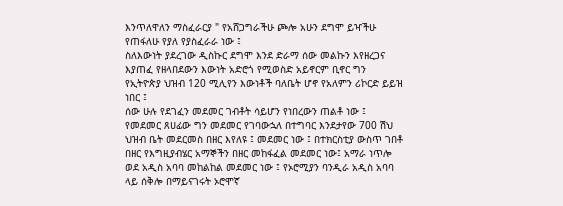እንጥለዋለን ማስፈራርያ " የአሸጋግራችሁ ጮሎ አሁን ደግሞ ይዣችሁ የጠፋለሁ የያለ የያስፈራራ ነው ፤
ስለእውነት ያደረገው ዲስኩር ደግሞ እንደ ድራማ ሰው መልኩን እየዘረጋና እያጠፈ የዘላበደውን እውነት አድሮጎ የሚወስድ አይኖርም ቢኖር ግን የኢትዮጵያ ህዝብ 120 ሚሊየን እውነቶች ባለቤት ሆኖ የአለምን ሪኮርድ ይይዝ ነበር ፤
ሰው ሁሉ የደገፈን መደመር ገብቶት ሳይሆን የነበረውን ጠልቶ ነው ፤ የመደመር ጸሀፊው ግን መደመር የገባውኋለ በተግባር እንደታየው 700 ሽህ ህዝብ ቤት መደርመስ በዘር እየለዩ ፤ መደመር ነው ፤ በተክርስቲያ ውስጥ ገበቶ በዘር የእግዚያብሄር አማኞችን በዘር መከፋፈል መደመር ነው፤ አማራ ነጥሎ ወደ አዲስ አባባ መከልከል መደመር ነው ፤ የኦሮሚያን ባንዲራ አዲስ አባባ ላይ ሰቅሎ በማይናገሩት ኦሮሞኛ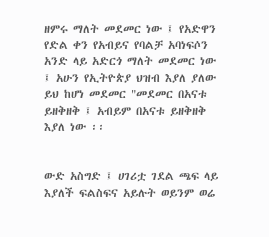ዘምሩ ማለት መደመር ነው ፤ የአድዋን የድል ቀን የአብይና የባልቻ አባነፍሶን አንድ ላይ አድርጎ ማለት መደመር ነው ፤ አሁን የኢትዮጵያ ህዝብ እያለ ያለው ይህ ከሆነ መደመር "መደመር በአናቱ ይዘቅዘቅ ፤ አብይም በአናቱ ይዘቅዘቅ እያለ ነው ፡፡


ውድ አስግድ ፤ ሀገሪቷ ገደል ጫፍ ላይ እያለች ፍልስፍና አይሉት ወይንም ወሬ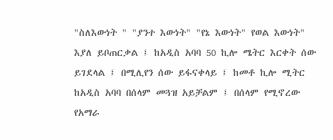"ስለእውነት " "ያንተ እውነት" "የኔ እውነት" የወል እውነት" እያለ ይቦጠርቃል ፤ ከአዲስ አባባ 50 ኪሎ ሜትር እርቀት ሰው ይገደላል ፤ በሚሊየን ሰው ይፋናቀላይ ፤ ከመቶ ኪሎ ሚትር ከአዲስ አባባ በሰላም መጓዝ አይቻልም ፤ በሰላም የሚኖረው የአማራ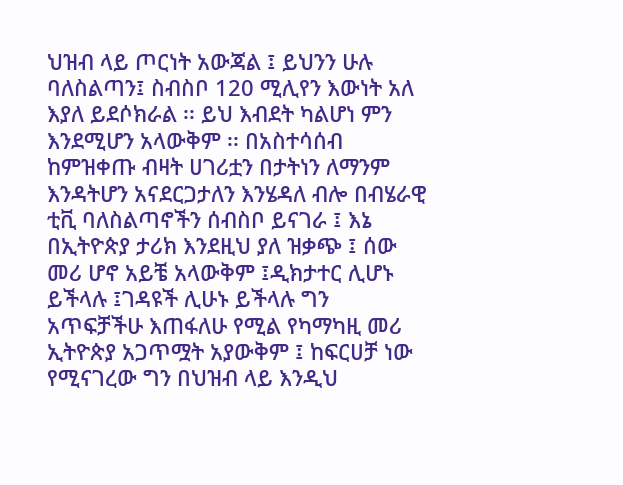ህዝብ ላይ ጦርነት አውጃል ፤ ይህንን ሁሉ ባለስልጣን፤ ስብስቦ 120 ሚሊየን እውነት አለ እያለ ይደሶክራል ፡፡ ይህ እብደት ካልሆነ ምን እንደሚሆን አላውቅም ፡፡ በአስተሳሰብ ከምዝቀጡ ብዛት ሀገሪቷን በታትነን ለማንም እንዳትሆን አናደርጋታለን እንሄዳለ ብሎ በብሄራዊ ቲቪ ባለስልጣኖችን ሰብስቦ ይናገራ ፤ እኔ በኢትዮጵያ ታሪክ እንደዚህ ያለ ዝቃጭ ፤ ሰው መሪ ሆኖ አይቼ አላውቅም ፤ዲክታተር ሊሆኑ ይችላሉ ፤ገዳዩች ሊሁኑ ይችላሉ ግን አጥፍቻችሁ እጠፋለሁ የሚል የካማካዚ መሪ ኢትዮጵያ አጋጥሟት አያውቅም ፤ ከፍርሀቻ ነው የሚናገረው ግን በህዝብ ላይ እንዲህ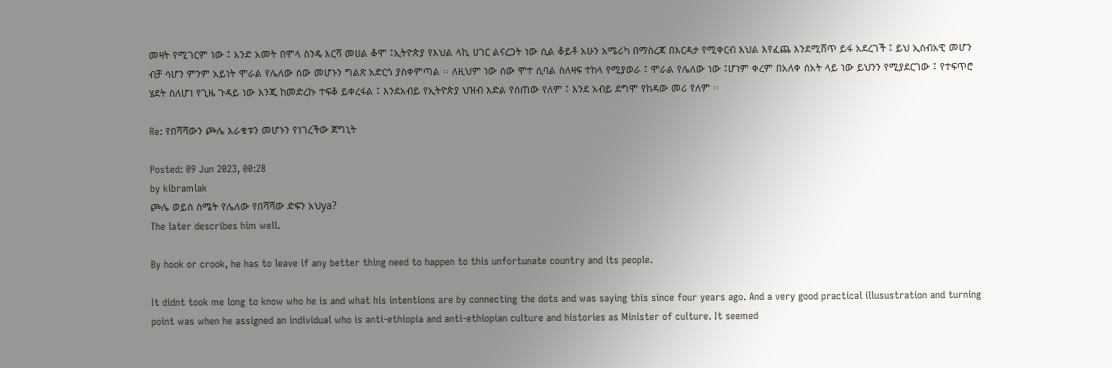መዛት የሚገርም ነው ፤ አንድ አመት በሞላ ስንዴ እርሻ መሀል ቆሞ ፤ኢትዮጵያ የእህል ላኪ ሀገር ልናረጋት ነው ሲል ቆይቶ አሁን አሜሪካ በማስረጃ በእርዳታ የሚቀርብ እህል እየፈጨ እንደሚሸጥ ይፋ አደረገች ፤ ይህ ኢሰብአዊ መሆን ብቻ ሳሆን ምንም አይነት ሞራል የሌለው ሰው መሆኑን ግልጽ አድርጎ ያስቀምጣል ፡፡ ለዚህም ነው ሰው ሞተ ሲባል ስለዛፍ ተከላ የሚያወራ ፤ ሞራል የሌለው ነው ፤ሆነም ቀረም በአለቀ ሰአት ላይ ነው ይህንን የሚያደርገው ፤ የተፍጥሮ ሄደት ስለሆነ የጊዜ ጉዳይ ነው እንጂ ከመድረኩ ተፍቆ ይቀረፋል ፤ እንደአብይ የኢትዮጵያ ህዝብ እድል የሰጠው የለም ፤ እንደ አብይ ደግሞ የከዳው መሪ የለም ፡፡

Re: የበሻሻውን ጮሌ እራቁቱን መሆኑን የነገረችው ጀግኒት

Posted: 09 Jun 2023, 00:28
by kibramlak
ጮሌ ወይስ ስሜት የሌለው የበሻሻው ድፍን አህya?
The later describes him well.

By hook or crook, he has to leave if any better thing need to happen to this unfortunate country and its people.

It didnt took me long to know who he is and what his intentions are by connecting the dots and was saying this since four years ago. And a very good practical illusustration and turning point was when he assigned an individual who is anti-ethiopia and anti-ethiopian culture and histories as Minister of culture. It seemed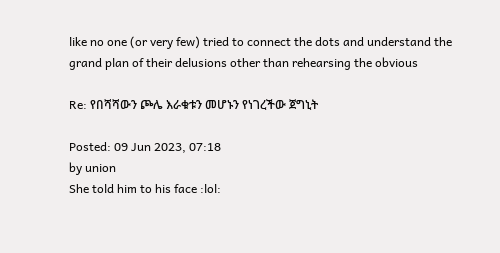like no one (or very few) tried to connect the dots and understand the grand plan of their delusions other than rehearsing the obvious

Re: የበሻሻውን ጮሌ እራቁቱን መሆኑን የነገረችው ጀግኒት

Posted: 09 Jun 2023, 07:18
by union
She told him to his face :lol: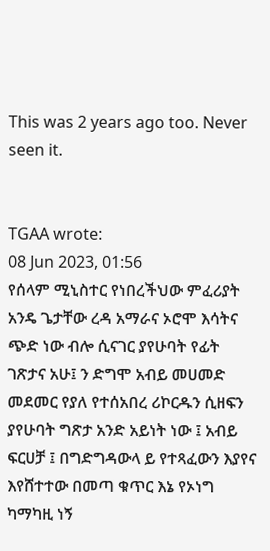This was 2 years ago too. Never seen it.


TGAA wrote:
08 Jun 2023, 01:56
የሰላም ሚኒስተር የነበረችህው ምፈሪያት አንዴ ጌታቸው ረዳ አማራና ኦሮሞ እሳትና ጭድ ነው ብሎ ሲናገር ያየሁባት የፊት ገጽታና አሁ፤ ን ድግሞ አብይ መሀመድ መደመር የያለ የተሰአበረ ሪኮርዱን ሲዘፍን ያየሁባት ግጽታ አንድ አይነት ነው ፤ አብይ ፍርሀቻ ፤ በግድግዳውላ ይ የተጻፈውን እያየና እየሸተተው በመጣ ቁጥር እኔ የኦነግ ካማካዚ ነኝ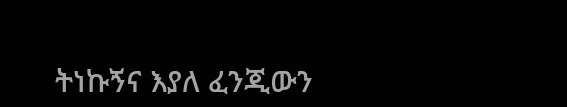ትነኩኝና እያለ ፈንጂውን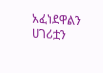አፈነደዋልን ሀገሪቷን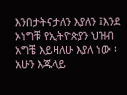እንበታትናታለን እያለን ፤እንደ ኦነግቹ የኢትዮጵያን ህዝብ አግቼ እይዛለሁ እያለ ነው ፡ አሁን እጁላይ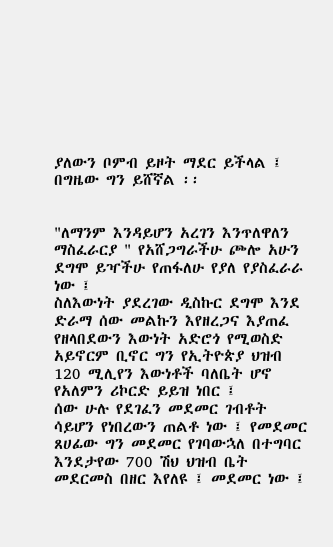ያለውን ቦምብ ይዞት ማደር ይችላል ፤ በግዜው ግን ይሸኛል ፡፡


"ለማንም እንዳይሆን አረገን እንጥለዋለን ማስፈራርያ " የአሸጋግራችሁ ጮሎ አሁን ደግሞ ይዣችሁ የጠፋለሁ የያለ የያስፈራራ ነው ፤
ስለእውነት ያደረገው ዲስኩር ደግሞ እንደ ድራማ ሰው መልኩን እየዘረጋና እያጠፈ የዘላበደውን እውነት አድሮጎ የሚወስድ አይኖርም ቢኖር ግን የኢትዮጵያ ህዝብ 120 ሚሊየን እውነቶች ባለቤት ሆኖ የአለምን ሪኮርድ ይይዝ ነበር ፤
ሰው ሁሉ የደገፈን መደመር ገብቶት ሳይሆን የነበረውን ጠልቶ ነው ፤ የመደመር ጸሀፊው ግን መደመር የገባውኋለ በተግባር እንደታየው 700 ሽህ ህዝብ ቤት መደርመስ በዘር እየለዩ ፤ መደመር ነው ፤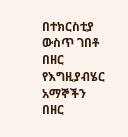በተክርስቲያ ውስጥ ገበቶ በዘር የእግዚያብሄር አማኞችን በዘር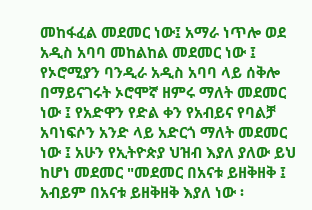መከፋፈል መደመር ነው፤ አማራ ነጥሎ ወደ አዲስ አባባ መከልከል መደመር ነው ፤ የኦሮሚያን ባንዲራ አዲስ አባባ ላይ ሰቅሎ በማይናገሩት ኦሮሞኛ ዘምሩ ማለት መደመር ነው ፤ የአድዋን የድል ቀን የአብይና የባልቻ አባነፍሶን አንድ ላይ አድርጎ ማለት መደመር ነው ፤ አሁን የኢትዮጵያ ህዝብ እያለ ያለው ይህ ከሆነ መደመር "መደመር በአናቱ ይዘቅዘቅ ፤ አብይም በአናቱ ይዘቅዘቅ እያለ ነው ፡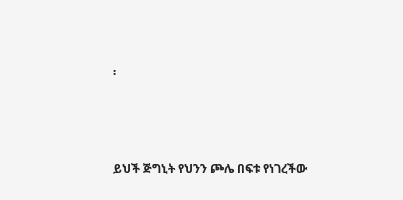፡



ይህች ጅግኒት የህንን ጮሌ በፍቱ የነገረችው